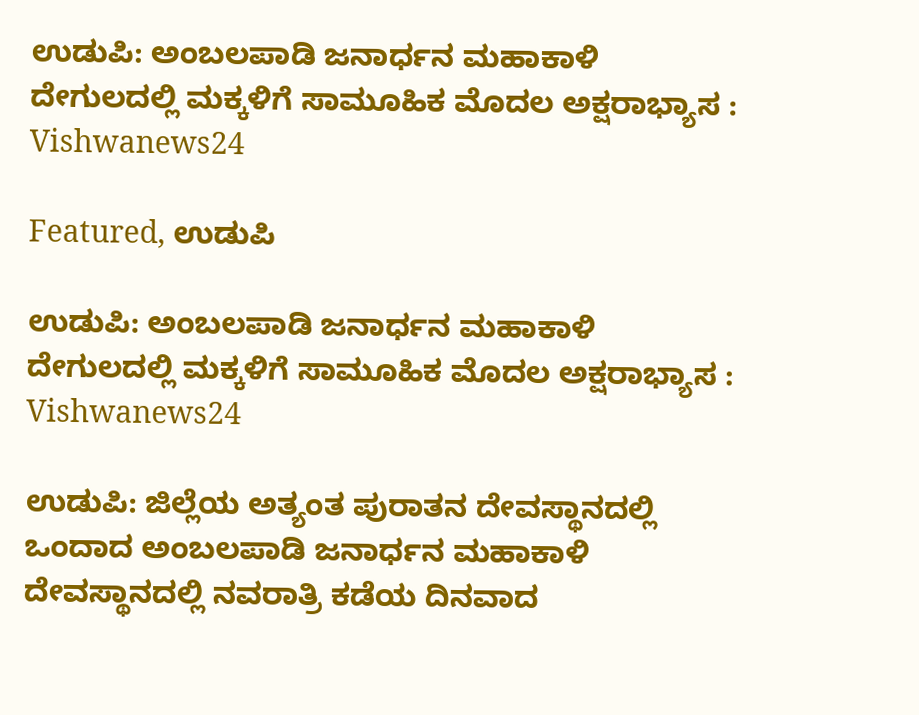ಉಡುಪಿ: ಅಂಬಲಪಾಡಿ ಜನಾರ್ಧನ ಮಹಾಕಾಳಿ ದೇಗುಲದಲ್ಲಿ ಮಕ್ಕಳಿಗೆ ಸಾಮೂಹಿಕ ಮೊದಲ ಅಕ್ಷರಾಭ್ಯಾಸ : Vishwanews24

Featured, ಉಡುಪಿ

ಉಡುಪಿ: ಅಂಬಲಪಾಡಿ ಜನಾರ್ಧನ ಮಹಾಕಾಳಿ ದೇಗುಲದಲ್ಲಿ ಮಕ್ಕಳಿಗೆ ಸಾಮೂಹಿಕ ಮೊದಲ ಅಕ್ಷರಾಭ್ಯಾಸ : Vishwanews24

ಉಡುಪಿ: ಜಿಲ್ಲೆಯ ಅತ್ಯಂತ ಪುರಾತನ ದೇವಸ್ಥಾನದಲ್ಲಿ ಒಂದಾದ ಅಂಬಲಪಾಡಿ ಜನಾರ್ಧನ ಮಹಾಕಾಳಿ ದೇವಸ್ಥಾನದಲ್ಲಿ ನವರಾತ್ರಿ ಕಡೆಯ ದಿನವಾದ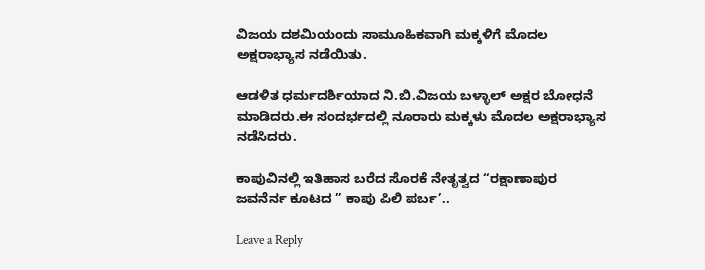ವಿಜಯ ದಶಮಿಯಂದು ಸಾಮೂಹಿಕವಾಗಿ ಮಕ್ಕಳಿಗೆ ಮೊದಲ ಅಕ್ಷರಾಭ್ಯಾಸ ನಡೆಯಿತು.

ಆಡಳಿತ ಧರ್ಮದರ್ಶಿಯಾದ ನಿ.ಬಿ.ವಿಜಯ ಬಳ್ಳಾಲ್ ಅಕ್ಷರ ಬೋಧನೆ ಮಾಡಿದರು.ಈ‌ ಸಂದರ್ಭದಲ್ಲಿ ನೂರಾರು ಮಕ್ಕಳು ಮೊದಲ ಅಕ್ಷರಾಭ್ಯಾಸ ನಡೆಸಿದರು.

ಕಾಪುವಿನಲ್ಲಿ ಇತಿಹಾಸ ಬರೆದ ಸೊರಕೆ ನೇತೃತ್ವದ “ರಕ್ಷಾಣಾಪುರ ಜವನೆರ್ನ ಕೂಟದ ” ಕಾಪು ಪಿಲಿ ಪರ್ಬ’..

Leave a Reply